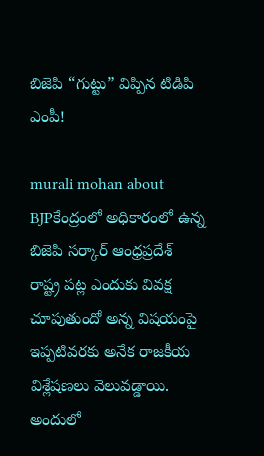బిజెపి “గుట్టు” విప్పిన టిడిపి ఎంపీ!

murali mohan about BJPకేంద్రంలో అధికారంలో ఉన్న బిజెపి సర్కార్ ఆంధ్రప్రదేశ్ రాష్ట్ర పట్ల ఎందుకు వివక్ష చూపుతుందో అన్న విషయంపై ఇప్పటివరకు అనేక రాజకీయ విశ్లేషణలు వెలువడ్డాయి. అందులో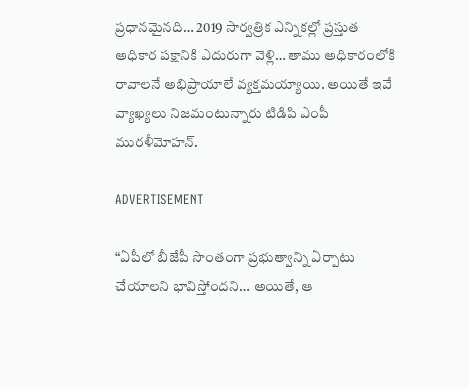ప్రధానమైనది… 2019 సార్వత్రిక ఎన్నికల్లో ప్రస్తుత అధికార పక్షానికి ఎదురుగా వెళ్లి… తాము అధికారంలోకి రావాలనే అభిప్రాయాలే వ్యక్తమయ్యాయి. అయితే ఇవే వ్యాఖ్యలు నిజమంటున్నారు టిడిపి ఎంపీ మురళీమోహన్.

ADVERTISEMENT

“ఏపీలో బీజేపీ సొంతంగా ప్రభుత్వాన్ని ఏర్పాటు చేయాలని భావిస్తోందని… అయితే, ఆ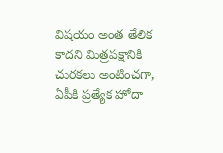విషయం అంత తేలిక కాదని మిత్రపక్షానికి చురకలు అంటించగా, ఏపీకి ప్రత్యేక హోదా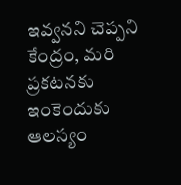ఇవ్వనని చెప్పని కేంద్రం, మరి ప్రకటనకు ఇంకెందుకు ఆలస్యం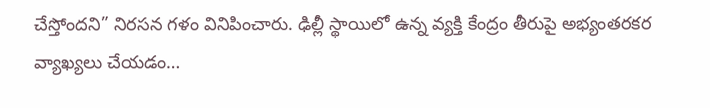చేస్తోందని” నిరసన గళం వినిపించారు. ఢిల్లీ స్థాయిలో ఉన్న వ్యక్తి కేంద్రం తీరుపై అభ్యంతరకర వ్యాఖ్యలు చేయడం…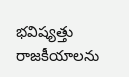భవిష్యత్తు రాజకీయాలను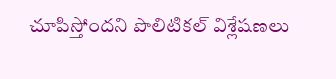చూపిస్తోందని పొలిటికల్ విశ్లేషణలు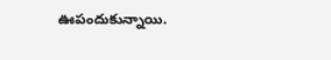ఊపందుకున్నాయి.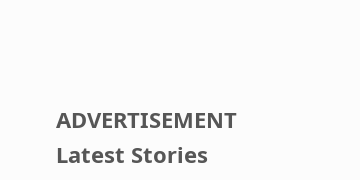ADVERTISEMENT
Latest Stories